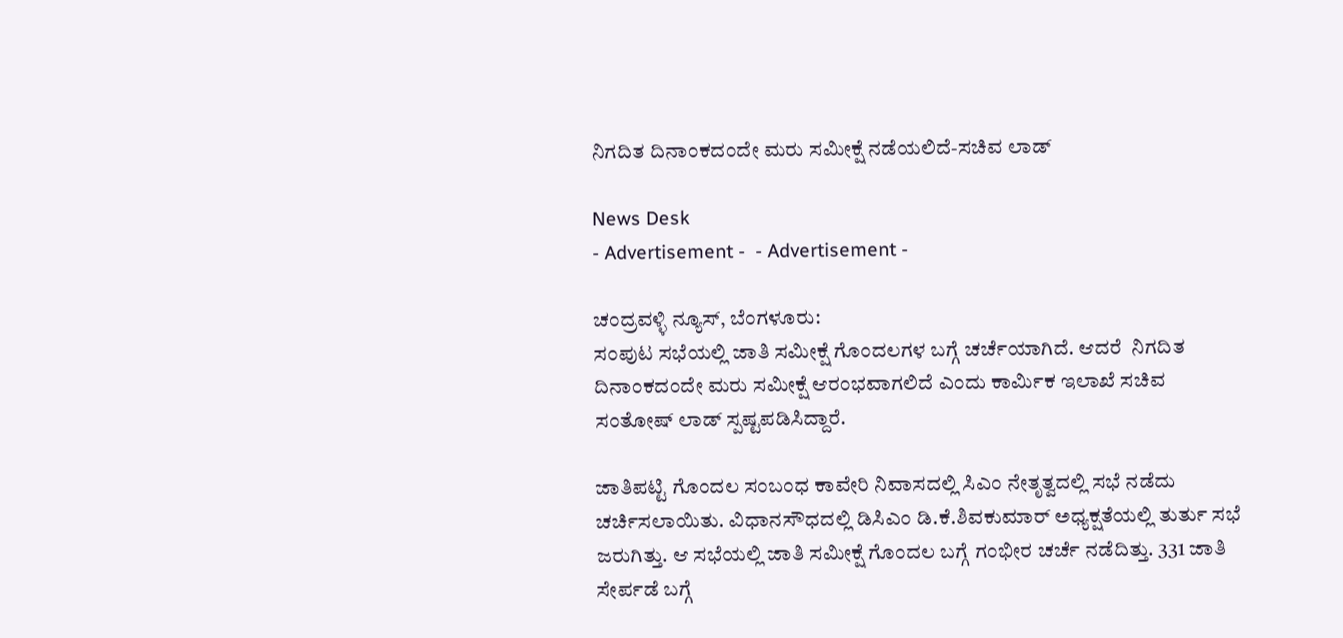ನಿಗದಿತ ದಿನಾಂಕದಂದೇ ಮರು ಸಮೀಕ್ಷೆ ನಡೆಯಲಿದೆ-ಸಚಿವ ಲಾಡ್

News Desk
- Advertisement -  - Advertisement -

ಚಂದ್ರವಳ್ಳಿ ನ್ಯೂಸ್, ಬೆಂಗಳೂರು:
ಸಂಪುಟ ಸಭೆಯಲ್ಲಿ ಜಾತಿ ಸಮೀಕ್ಷೆ ಗೊಂದಲಗಳ ಬಗ್ಗೆ ಚರ್ಚೆಯಾಗಿದೆ. ಆದರೆ  ನಿಗದಿತ ದಿನಾಂಕದಂದೇ ಮರು ಸಮೀಕ್ಷೆ ಆರಂಭವಾಗಲಿದೆ ಎಂದು ಕಾರ್ಮಿಕ ಇಲಾಖೆ ಸಚಿವ ಸಂತೋಷ್ ಲಾಡ್ ಸ್ಪಷ್ಟಪಡಿಸಿದ್ದಾರೆ.

ಜಾತಿಪಟ್ಟಿ ಗೊಂದಲ ಸಂಬಂಧ ಕಾವೇರಿ ನಿವಾಸದಲ್ಲಿ ಸಿಎಂ ನೇತೃತ್ವದಲ್ಲಿ ಸಭೆ ನಡೆದು ಚರ್ಚಿಸಲಾಯಿತು. ವಿಧಾನಸೌಧದಲ್ಲಿ ಡಿಸಿಎಂ ಡಿ.ಕೆ.ಶಿವಕುಮಾರ್ ಅಧ್ಯಕ್ಷತೆಯಲ್ಲಿ ತುರ್ತು ಸಭೆ ಜರುಗಿತ್ತು. ಆ ಸಭೆಯಲ್ಲಿ ಜಾತಿ ಸಮೀಕ್ಷೆ ಗೊಂದಲ ಬಗ್ಗೆ ಗಂಭೀರ ಚರ್ಚೆ ನಡೆದಿತ್ತು. 331 ಜಾತಿ ಸೇರ್ಪಡೆ ಬಗ್ಗೆ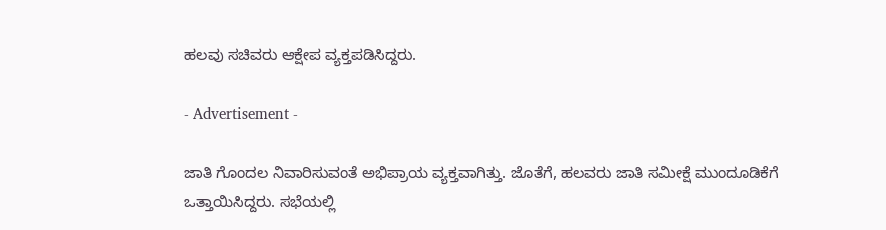ಹಲವು ಸಚಿವರು ಆಕ್ಷೇಪ ವ್ಯಕ್ತಪಡಿಸಿದ್ದರು.

- Advertisement -

ಜಾತಿ ಗೊಂದಲ ನಿವಾರಿಸುವಂತೆ ಅಭಿಪ್ರಾಯ ವ್ಯಕ್ತವಾಗಿತ್ತು. ಜೊತೆಗೆ, ಹಲವರು ಜಾತಿ ಸಮೀಕ್ಷೆ ಮುಂದೂಡಿಕೆಗೆ ಒತ್ತಾಯಿಸಿದ್ದರು. ಸಭೆಯಲ್ಲಿ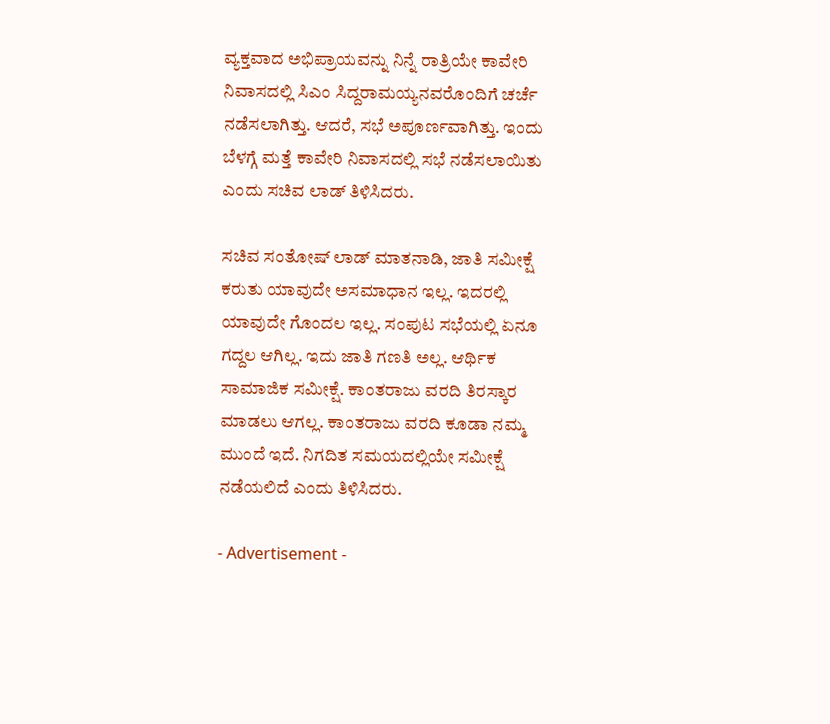ವ್ಯಕ್ತವಾದ ಅಭಿಪ್ರಾಯವನ್ನು ನಿನ್ನೆ ರಾತ್ರಿಯೇ ಕಾವೇರಿ ನಿವಾಸದಲ್ಲಿ ಸಿಎಂ ಸಿದ್ದರಾಮಯ್ಯನವರೊಂದಿಗೆ ಚರ್ಚೆ ನಡೆಸಲಾಗಿತ್ತು. ಆದರೆ, ಸಭೆ ಅಪೂರ್ಣವಾಗಿತ್ತು. ಇಂದು ಬೆಳಗ್ಗೆ ಮತ್ತೆ ಕಾವೇರಿ ನಿವಾಸದಲ್ಲಿ ಸಭೆ ನಡೆಸಲಾಯಿತು ಎಂದು ಸಚಿವ ಲಾಡ್ ತಿಳಿಸಿದರು.

ಸಚಿವ ಸಂತೋಷ್ ಲಾಡ್ ಮಾತನಾಡಿ, ಜಾತಿ ಸಮೀಕ್ಷೆ ಕರುತು ಯಾವುದೇ ಅಸಮಾಧಾನ ಇಲ್ಲ. ಇದರಲ್ಲಿ ಯಾವುದೇ ಗೊಂದಲ ಇಲ್ಲ. ಸಂಪುಟ ಸಭೆಯಲ್ಲಿ ಏನೂ ಗದ್ದಲ ಆಗಿಲ್ಲ. ಇದು ಜಾತಿ ಗಣತಿ ಅಲ್ಲ. ಆರ್ಥಿಕ ಸಾಮಾಜಿಕ ಸಮೀಕ್ಷೆ. ಕಾಂತರಾಜು ವರದಿ ತಿರಸ್ಕಾರ ಮಾಡಲು ಆಗಲ್ಲ. ಕಾಂತರಾಜು ವರದಿ ಕೂಡಾ ನಮ್ಮ ಮುಂದೆ ಇದೆ. ನಿಗದಿತ ಸಮಯದಲ್ಲಿಯೇ ಸಮೀಕ್ಷೆ ನಡೆಯಲಿದೆ ಎಂದು ತಿಳಿಸಿದರು.

- Advertisement -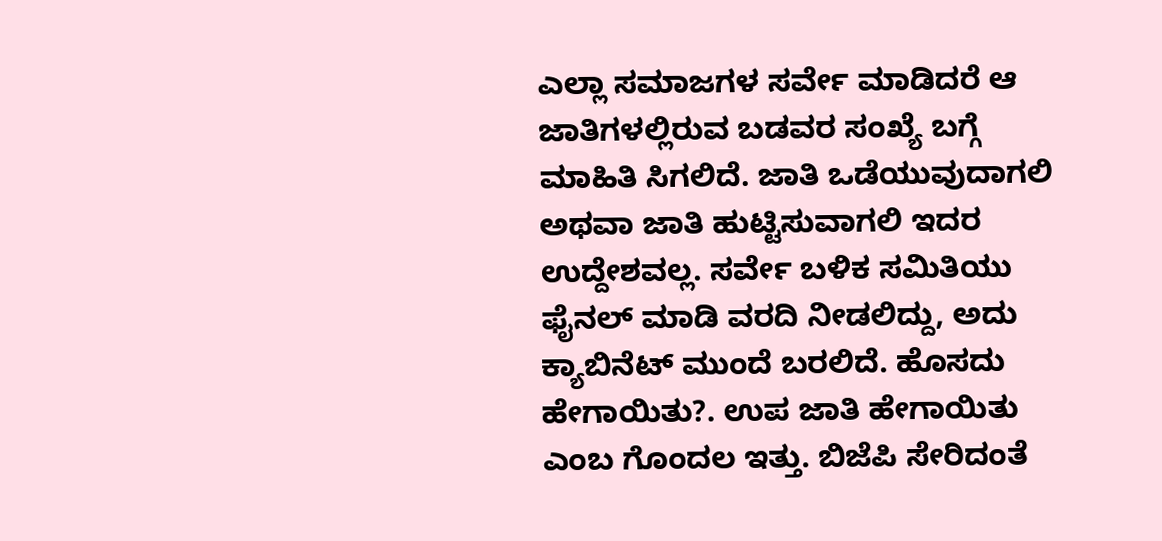ಎಲ್ಲಾ ಸಮಾಜಗಳ ಸರ್ವೇ ಮಾಡಿದರೆ ಆ ಜಾತಿಗಳಲ್ಲಿರುವ ಬಡವರ ಸಂಖ್ಯೆ ಬಗ್ಗೆ ಮಾಹಿತಿ ಸಿಗಲಿದೆ. ಜಾತಿ ಒಡೆಯುವುದಾಗಲಿ ಅಥವಾ ಜಾತಿ ಹುಟ್ಟಿಸುವಾಗಲಿ ಇದರ ಉದ್ದೇಶವಲ್ಲ. ಸರ್ವೇ ಬಳಿಕ ಸಮಿತಿಯು ಫೈನಲ್ ಮಾಡಿ ವರದಿ ನೀಡಲಿದ್ದು, ಅದು ಕ್ಯಾಬಿನೆಟ್ ಮುಂದೆ ಬರಲಿದೆ. ಹೊಸದು ಹೇಗಾಯಿತು?. ಉಪ ಜಾತಿ ಹೇಗಾಯಿತು ಎಂಬ ಗೊಂದಲ ಇತ್ತು. ಬಿಜೆಪಿ ಸೇರಿದಂತೆ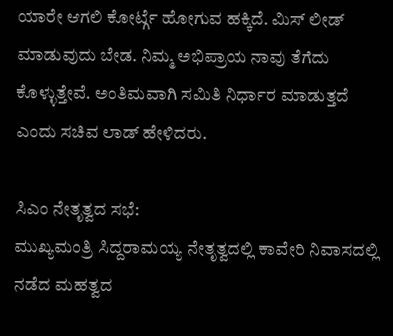ಯಾರೇ ಆಗಲಿ ಕೋರ್ಟ್ಗೆ ಹೋಗುವ ಹಕ್ಕಿದೆ. ಮಿಸ್ ಲೀಡ್ ಮಾಡುವುದು ಬೇಡ. ನಿಮ್ಮ ಅಭಿಪ್ರಾಯ ನಾವು ತೆಗೆದು ಕೊಳ್ಳುತ್ತೇವೆ. ಅಂತಿಮವಾಗಿ ಸಮಿತಿ ನಿರ್ಧಾರ ಮಾಡುತ್ತದೆ ಎಂದು ಸಚಿವ ಲಾಡ್ ಹೇಳಿದರು.

ಸಿಎಂ ನೇತೃತ್ವದ ಸಭೆ:
ಮುಖ್ಯಮಂತ್ರಿ ಸಿದ್ದರಾಮಯ್ಯ ನೇತೃತ್ವದಲ್ಲಿ ಕಾವೇರಿ ನಿವಾಸದಲ್ಲಿ ನಡೆದ ಮಹತ್ವದ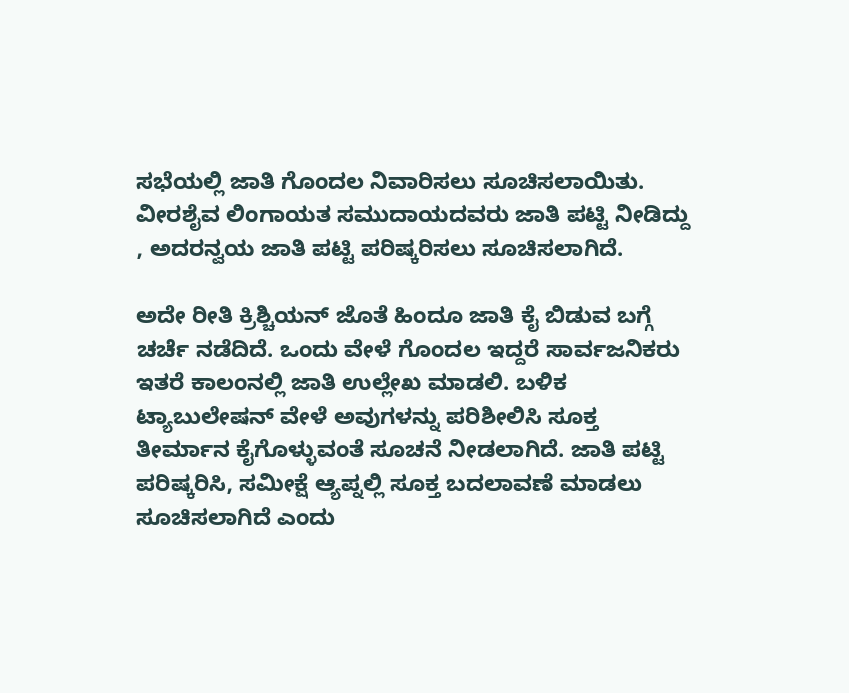ಸಭೆಯಲ್ಲಿ ಜಾತಿ ಗೊಂದಲ ನಿವಾರಿಸಲು ಸೂಚಿಸಲಾಯಿತು. ವೀರಶೈವ ಲಿಂಗಾಯತ ಸಮುದಾಯದವರು ಜಾತಿ ಪಟ್ಟಿ ನೀಡಿದ್ದು
, ಅದರನ್ವಯ ಜಾತಿ ಪಟ್ಟಿ ಪರಿಷ್ಕರಿಸಲು ಸೂಚಿಸಲಾಗಿದೆ.

ಅದೇ ರೀತಿ ಕ್ರಿಶ್ಚಿಯನ್ ಜೊತೆ ಹಿಂದೂ ಜಾತಿ ಕೈ ಬಿಡುವ ಬಗ್ಗೆ ಚರ್ಚೆ ನಡೆದಿದೆ‌‌. ಒಂದು ವೇಳೆ ಗೊಂದಲ ಇದ್ದರೆ ಸಾರ್ವಜನಿಕರು ಇತರೆ ಕಾಲಂನಲ್ಲಿ ಜಾತಿ ಉಲ್ಲೇಖ ಮಾಡಲಿ. ಬಳಿಕ ಟ್ಯಾಬುಲೇಷನ್ ವೇಳೆ ಅವುಗಳನ್ನು ಪರಿಶೀಲಿಸಿ ಸೂಕ್ತ ತೀರ್ಮಾನ ಕೈಗೊಳ್ಳುವಂತೆ ಸೂಚನೆ ನೀಡಲಾಗಿದೆ. ಜಾತಿ ಪಟ್ಟಿ ಪರಿಷ್ಕರಿಸಿ, ಸಮೀಕ್ಷೆ ಆ್ಯಪ್ನಲ್ಲಿ ಸೂಕ್ತ ಬದಲಾವಣೆ ಮಾಡಲು ಸೂಚಿಸಲಾಗಿದೆ ಎಂದು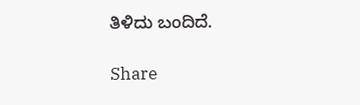ತಿಳಿದು ಬಂದಿದೆ.

Share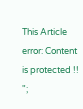This Article
error: Content is protected !!
";